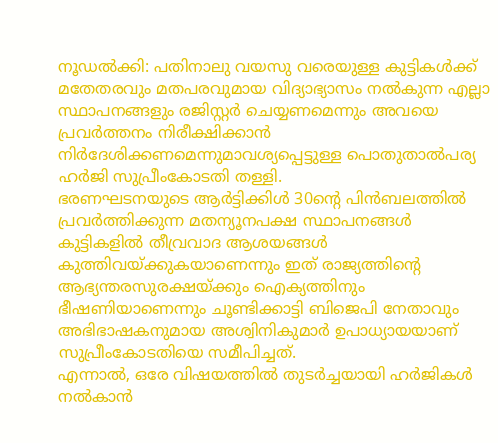നൂഡൽക്കി: പതിനാലു വയസു വരെയുള്ള കുട്ടികൾക്ക് മതേതരവും മതപരവുമായ വിദ്യാഭ്യാസം നൽകുന്ന എല്ലാ സ്ഥാപനങ്ങളും രജിസ്റ്റർ ചെയ്യണമെന്നും അവയെ പ്രവർത്തനം നിരീക്ഷിക്കാൻ നിർദേശിക്കണമെന്നുമാവശ്യപ്പെട്ടുള്ള പൊതുതാൽപര്യ ഹർജി സുപ്രീംകോടതി തള്ളി.
ഭരണഘടനയുടെ ആർട്ടിക്കിൾ 30ന്റെ പിൻബലത്തിൽ പ്രവർത്തിക്കുന്ന മതന്യൂനപക്ഷ സ്ഥാപനങ്ങൾ കുട്ടികളിൽ തീവ്രവാദ ആശയങ്ങൾ കുത്തിവയ്ക്കുകയാണെന്നും ഇത് രാജ്യത്തിന്റെ ആഭ്യന്തരസുരക്ഷയ്ക്കും ഐക്യത്തിനും ഭീഷണിയാണെന്നും ചൂണ്ടിക്കാട്ടി ബിജെപി നേതാവും അഭിഭാഷകനുമായ അശ്വിനികുമാർ ഉപാധ്യായയാണ് സുപ്രീംകോടതിയെ സമീപിച്ചത്.
എന്നാൽ, ഒരേ വിഷയത്തിൽ തുടർച്ചയായി ഹർജികൾ നൽകാൻ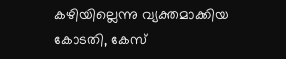കഴിയില്ലെന്നു വ്യക്തമാക്കിയ കോടതി, കേസ്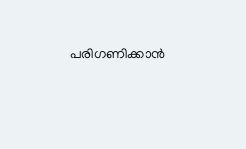പരിഗണിക്കാൻ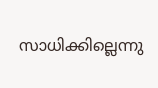സാധിക്കില്ലെന്നു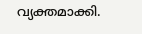വ്യക്തമാക്കി.